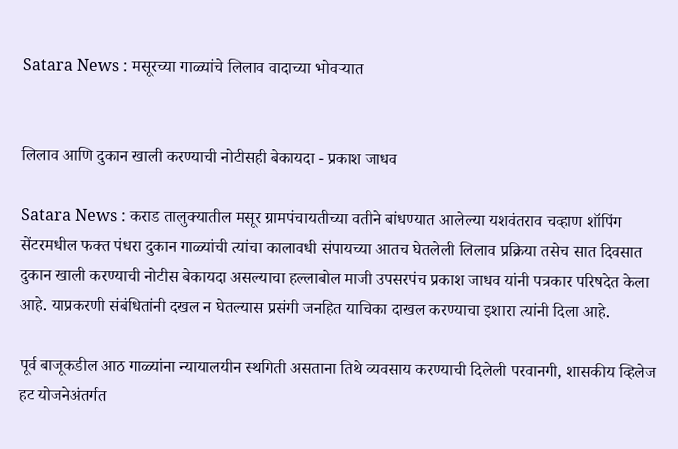Satara News : मसूरच्या गाळ्यांचे लिलाव वादाच्या भोवर्‍यात


लिलाव आणि दुकान खाली करण्याची नोटीसही बेकायदा - प्रकाश जाधव

Satara News : कराड तालुक्यातील मसूर ग्रामपंचायतीच्या वतीने बांधण्यात आलेल्या यशवंतराव चव्हाण शॉपिंग सेंटरमधील फक्त पंधरा दुकान गाळ्यांची त्यांचा कालावधी संपायच्या आतच घेतलेली लिलाव प्रक्रिया तसेच सात दिवसात दुकान खाली करण्याची नोटीस बेकायदा असल्याचा हल्लाबोल माजी उपसरपंच प्रकाश जाधव यांनी पत्रकार परिषदेत केला आहे. याप्रकरणी संबंधितांनी दखल न घेतल्यास प्रसंगी जनहित याचिका दाखल करण्याचा इशारा त्यांनी दिला आहे.

पूर्व बाजूकडील आठ गाळ्यांना न्यायालयीन स्थगिती असताना तिथे व्यवसाय करण्याची दिलेली परवानगी, शासकीय व्हिलेज हट योजनेअंतर्गत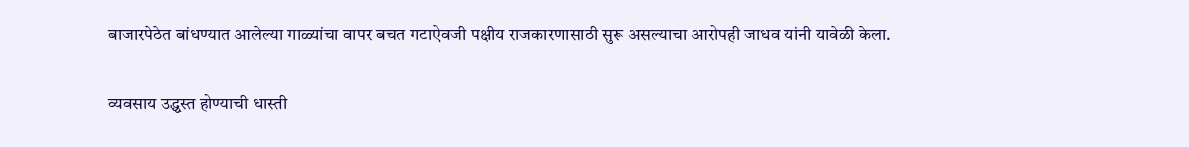बाजारपेठेत बांधण्यात आलेल्या गाळ्यांचा वापर बचत गटाऐवजी पक्षीय राजकारणासाठी सुरू असल्याचा आरोपही जाधव यांनी यावेळी केला.

व्यवसाय उद्ध्वस्त होण्याची धास्ती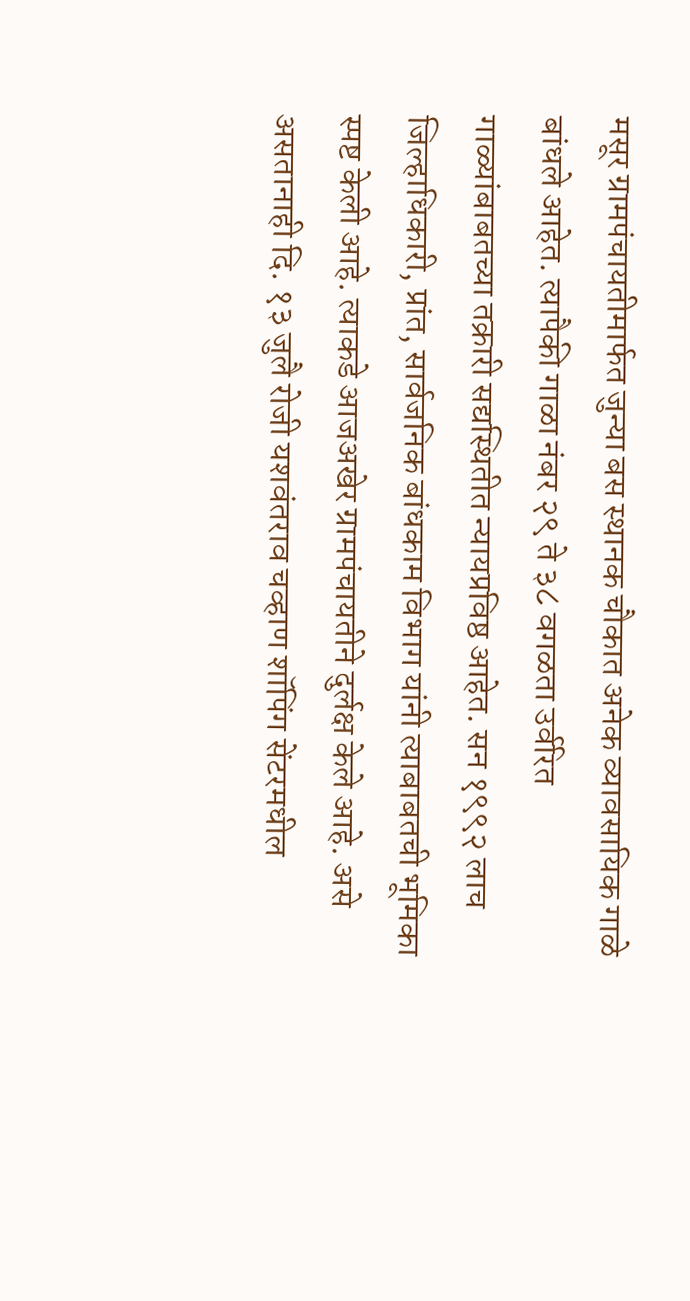मसूर ग्रामपंचायतीमार्फत जुन्या बस स्थानक चौकात अनेक व्यावसायिक गाळे बांधले आहेत. त्यापैकी गाळा नंबर २९ ते ३८ वगळता उर्वरित गाळ्यांबाबतच्या तक्रारी सद्यस्थितीत न्यायप्रविष्ठ आहेत. सन १९९२ लाच जिल्हाधिकारी, प्रांत, सार्वजनिक बांधकाम विभाग यांनी त्याबाबतची भूमिका स्पष्ट केली आहे. त्याकडे आजअखेर ग्रामपंचायतीने दुर्लक्ष केले आहे. असे असतानाही दि. १३ जुलै रोजी यशवंतराव चव्हाण शॉपिंग सेंटरमधील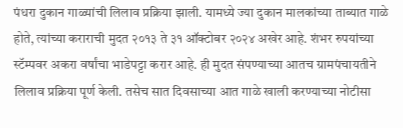पंधरा दुकान गाळ्यांची लिलाव प्रक्रिया झाली. यामध्ये ज्या दुकान मालकांच्या ताब्यात गाळे होते, त्यांच्या कराराची मुदत २०१३ ते ३१ ऑक्टोबर २०२४ अखेर आहे. शंभर रुपयांच्या स्टॅम्पवर अकरा वर्षांचा भाडेपट्टा करार आहे. ही मुदत संपण्याच्या आतच ग्रामपंचायतीने लिलाव प्रक्रिया पूर्ण केली. तसेच सात दिवसाच्या आत गाळे खाली करण्याच्या नोटीसा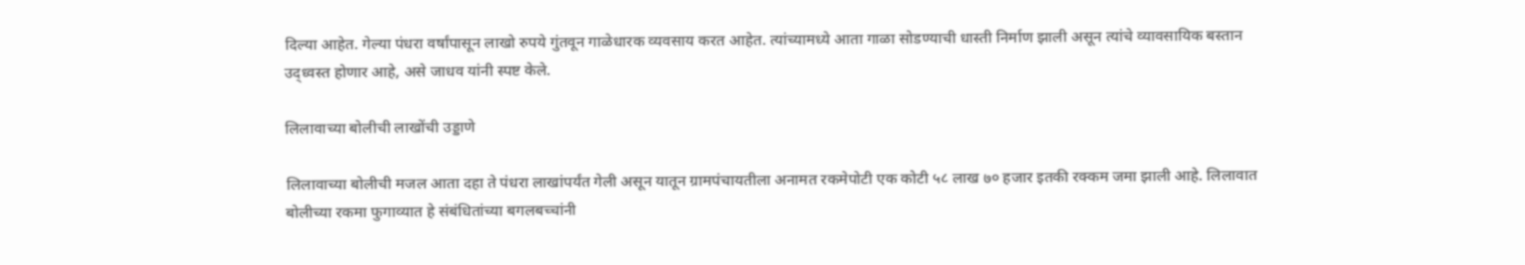दिल्या आहेत. गेल्या पंधरा वर्षांपासून लाखो रुपये गुंतवून गाळेधारक व्यवसाय करत आहेत. त्यांच्यामध्ये आता गाळा सोडण्याची धास्ती निर्माण झाली असून त्यांचे व्यावसायिक बस्तान उद्ध्वस्त होणार आहे, असे जाधव यांनी स्पष्ट केले.

लिलावाच्या बोलीची लाखोंची उड्डाणे

लिलावाच्या बोलीची मजल आता दहा ते पंधरा लाखांपर्यंत गेली असून यातून ग्रामपंचायतीला अनामत रकमेपोटी एक कोटी ५८ लाख ७० हजार इतकी रक्कम जमा झाली आहे. लिलावात बोलीच्या रकमा फुगाव्यात हे संबंधितांच्या बगलबच्चांनी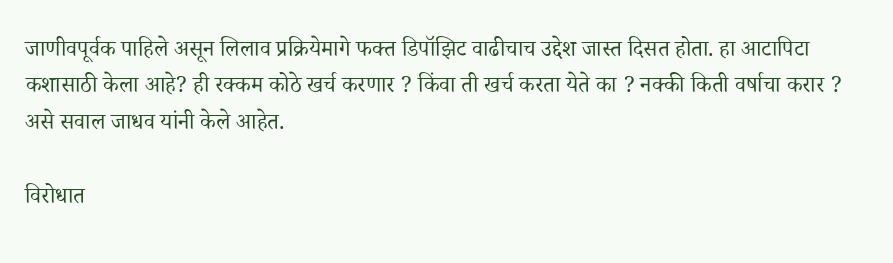जाणीवपूर्वक पाहिले असून लिलाव प्रक्रियेमागे फक्त डिपॉझिट वाढीचाच उद्देश जास्त दिसत होता. हा आटापिटा कशासाठी केला आहे? ही रक्कम कोठे खर्च करणार ? किंवा ती खर्च करता येते का ? नक्की किती वर्षाचा करार ? असे सवाल जाधव यांनी केले आहेत.

विरोधात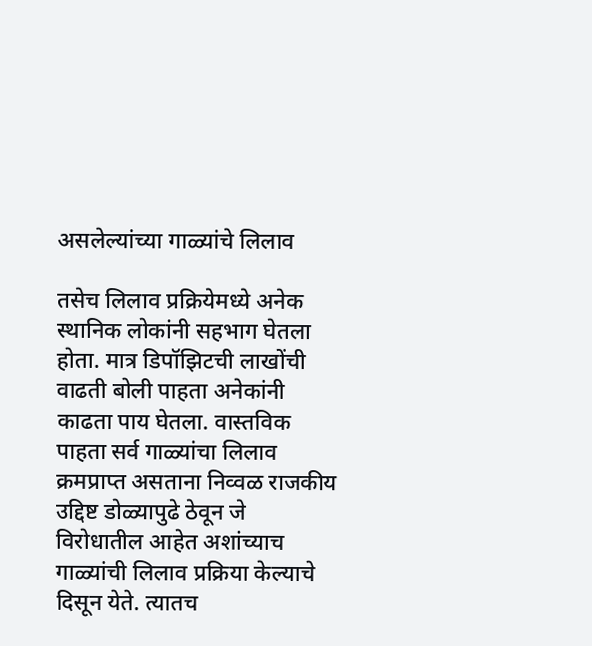असलेल्यांच्या गाळ्यांचे लिलाव

तसेच लिलाव प्रक्रियेमध्ये अनेक स्थानिक लोकांनी सहभाग घेतला होता. मात्र डिपॉझिटची लाखोंची वाढती बोली पाहता अनेकांनी काढता पाय घेतला. वास्तविक पाहता सर्व गाळ्यांचा लिलाव क्रमप्राप्त असताना निव्वळ राजकीय उद्दिष्ट डोळ्यापुढे ठेवून जे विरोधातील आहेत अशांच्याच गाळ्यांची लिलाव प्रक्रिया केल्याचे दिसून येते. त्यातच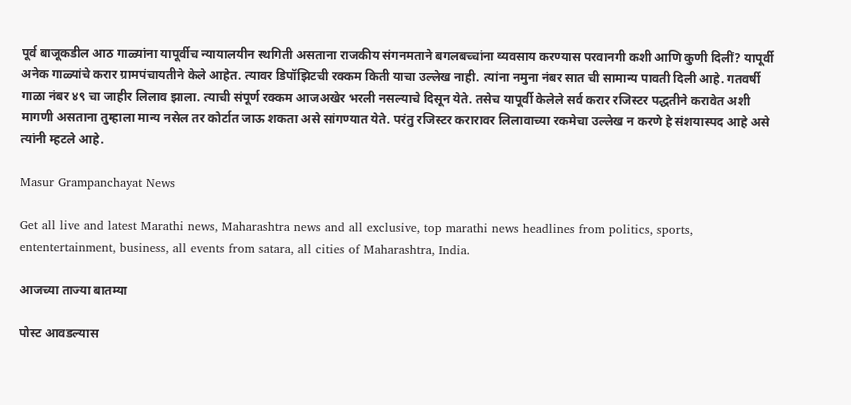पूर्व बाजूकडील आठ गाळ्यांना यापूर्वीच न्यायालयीन स्थगिती असताना राजकीय संगनमताने बगलबच्चांना व्यवसाय करण्यास परवानगी कशी आणि कुणी दिलीं? यापूर्वी अनेक गाळ्यांचे करार ग्रामपंचायतीने केले आहेत. त्यावर डिपॉझिटची रक्कम किती याचा उल्लेख नाही. त्यांना नमुना नंबर सात ची सामान्य पावती दिली आहे. गतवर्षी गाळा नंबर ४९ चा जाहीर लिलाव झाला. त्याची संपूर्ण रक्कम आजअखेर भरली नसल्याचे दिसून येते. तसेच यापूर्वी केलेले सर्व करार रजिस्टर पद्धतीने करावेत अशी मागणी असताना तुम्हाला मान्य नसेल तर कोर्टात जाऊ शकता असे सांगण्यात येते. परंतु रजिस्टर करारावर लिलावाच्या रकमेचा उल्लेख न करणे हे संशयास्पद आहे असे त्यांनी म्हटले आहे.

Masur Grampanchayat News

Get all live and latest Marathi news, Maharashtra news and all exclusive, top marathi news headlines from politics, sports, ententertainment, business, all events from satara, all cities of Maharashtra, India.

आजच्या ताज्या बातम्या

पोस्ट आवडल्यास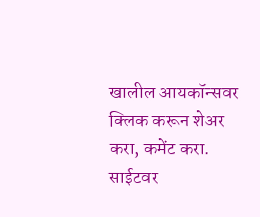खालील आयकॉन्सवर क्लिक करून शेअर करा, कमेंट करा. साईटवर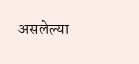असलेल्या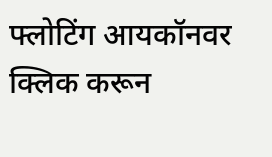फ्लोटिंग आयकॉनवर क्लिक करून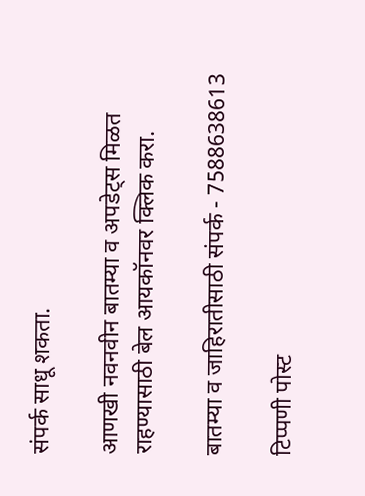संपर्क साधू शकता.

आणखी नवनवीन बातम्या व अपडेट्स मिळत राहण्यासाठी बेल आयकॉनवर क्लिक करा.

बातम्या व जाहिरातीसाठी संपर्क - 7588638613

टिप्पणी पोस्ट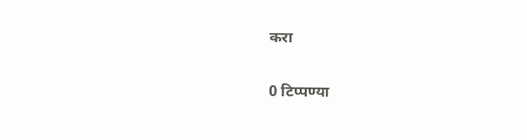करा

0 टिप्पण्या